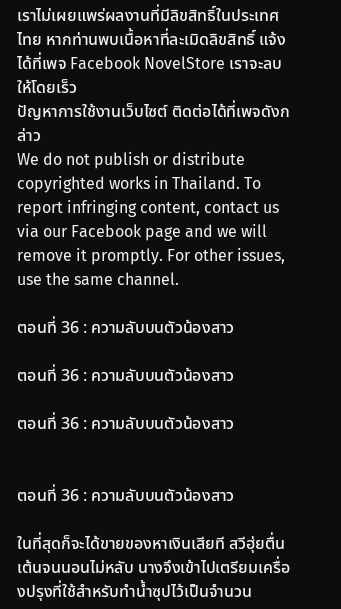เราไม่เผยแพร่ผลงานที่มีลิขสิทธิ์ในประเทศไทย หากท่านพบเนื้อหาที่ละเมิดลิขสิทธิ์ แจ้งได้ที่เพจ Facebook NovelStore เราจะลบให้โดยเร็ว
ปัญหาการใช้งานเว็บไซต์ ติดต่อได้ที่เพจดังกล่าว
We do not publish or distribute copyrighted works in Thailand. To report infringing content, contact us via our Facebook page and we will remove it promptly. For other issues, use the same channel.

ตอนที่ 36 : ความลับบนตัวน้องสาว

ตอนที่ 36 : ความลับบนตัวน้องสาว

ตอนที่ 36 : ความลับบนตัวน้องสาว


ตอนที่ 36 : ความลับบนตัวน้องสาว

ในที่สุดก็จะได้ขายของหาเงินเสียที สวีฮุ่ยตื่นเต้นจนนอนไม่หลับ นางจึงเข้าไปเตรียมเครื่องปรุงที่ใช้สำหรับทำน้ำซุปไว้เป็นจำนวน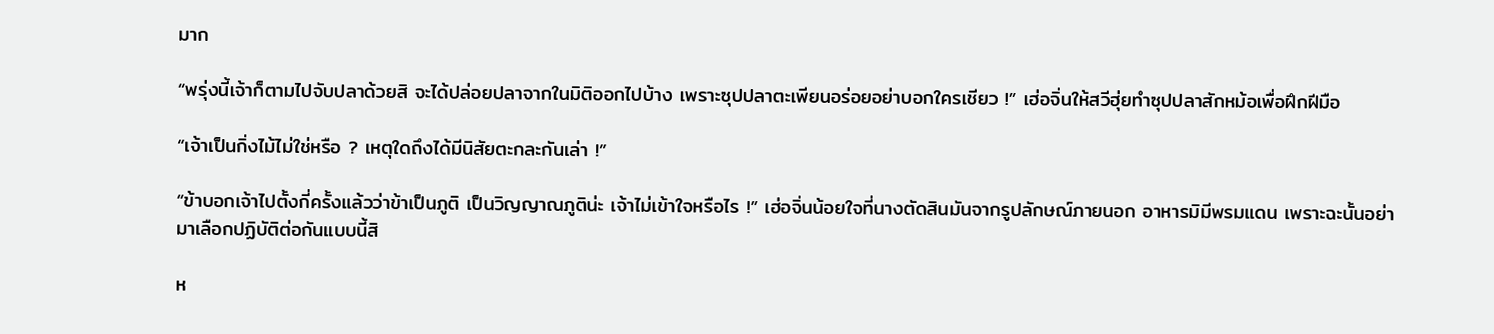มาก

“พรุ่งนี้เจ้าก็ตามไปจับปลาด้วยสิ จะได้ปล่อยปลาจากในมิติออกไปบ้าง เพราะซุปปลาตะเพียนอร่อยอย่าบอกใครเชียว !” เฮ่อจิ่นให้สวีฮุ่ยทำซุปปลาสักหม้อเพื่อฝึกฝีมือ

“เจ้าเป็นกิ่งไม้ไม่ใช่หรือ ? เหตุใดถึงได้มีนิสัยตะกละกันเล่า !”

“ข้าบอกเจ้าไปตั้งกี่ครั้งแล้วว่าข้าเป็นภูติ เป็นวิญญาณภูติน่ะ เจ้าไม่เข้าใจหรือไร !” เฮ่อจิ่นน้อยใจที่นางตัดสินมันจากรูปลักษณ์ภายนอก อาหารมิมีพรมแดน เพราะฉะนั้นอย่ามาเลือกปฏิบัติต่อกันแบบนี้สิ

ห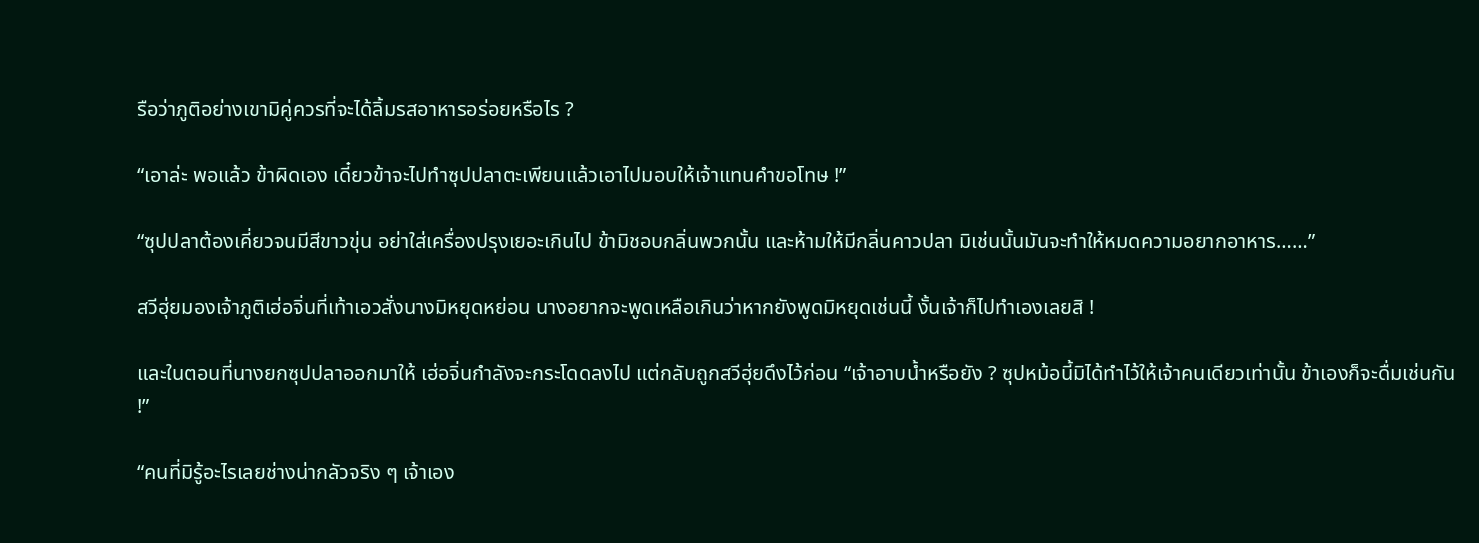รือว่าภูติอย่างเขามิคู่ควรที่จะได้ลิ้มรสอาหารอร่อยหรือไร ?

“เอาล่ะ พอแล้ว ข้าผิดเอง เดี๋ยวข้าจะไปทำซุปปลาตะเพียนแล้วเอาไปมอบให้เจ้าแทนคำขอโทษ !”

“ซุปปลาต้องเคี่ยวจนมีสีขาวขุ่น อย่าใส่เครื่องปรุงเยอะเกินไป ข้ามิชอบกลิ่นพวกนั้น และห้ามให้มีกลิ่นคาวปลา มิเช่นนั้นมันจะทำให้หมดความอยากอาหาร……”

สวีฮุ่ยมองเจ้าภูติเฮ่อจิ่นที่เท้าเอวสั่งนางมิหยุดหย่อน นางอยากจะพูดเหลือเกินว่าหากยังพูดมิหยุดเช่นนี้ งั้นเจ้าก็ไปทำเองเลยสิ !

และในตอนที่นางยกซุปปลาออกมาให้ เฮ่อจิ่นกำลังจะกระโดดลงไป แต่กลับถูกสวีฮุ่ยดึงไว้ก่อน “เจ้าอาบน้ำหรือยัง ? ซุปหม้อนี้มิได้ทำไว้ให้เจ้าคนเดียวเท่านั้น ข้าเองก็จะดื่มเช่นกัน !”

“คนที่มิรู้อะไรเลยช่างน่ากลัวจริง ๆ เจ้าเอง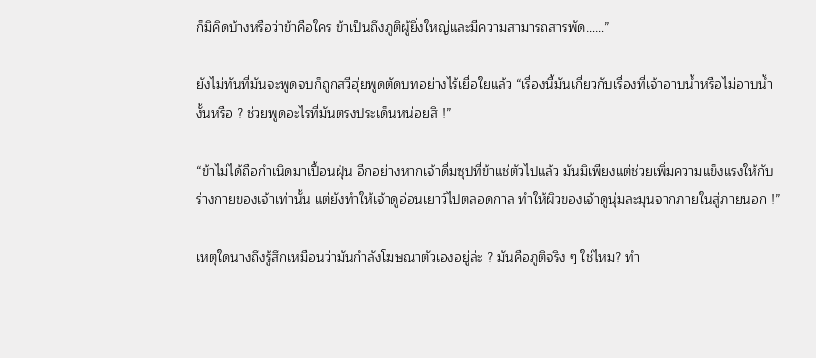ก็มิคิดบ้างหรือว่าข้าคือใคร ข้าเป็นถึงภูติผู้ยิ่งใหญ่และมีความสามารถสารพัด……”

ยังไม่ทันที่มันจะพูดจบก็ถูกสวีฮุ่ยพูดตัดบทอย่างไร้เยื่อใยแล้ว “เรื่องนี้มันเกี่ยวกับเรื่องที่เจ้าอาบน้ำหรือไม่อาบน้ำงั้นหรือ ? ช่วยพูดอะไรที่มันตรงประเด็นหน่อยสิ !”

“ข้าไม่ได้ถือกำเนิดมาเปื้อนฝุ่น อีกอย่างหากเจ้าดื่มซุปที่ข้าแช่ตัวไปแล้ว มันมิเพียงแต่ช่วยเพิ่มความแข็งแรงให้กับร่างกายของเจ้าเท่านั้น แต่ยังทำให้เจ้าดูอ่อนเยาว์ไปตลอดกาล ทำให้ผิวของเจ้าดูนุ่มละมุนจากภายในสู่ภายนอก !”

เหตุใดนางถึงรู้สึกเหมือนว่ามันกำลังโฆษณาตัวเองอยู่ล่ะ ? มันคือภูติจริง ๆ ใช่ไหม? ทำ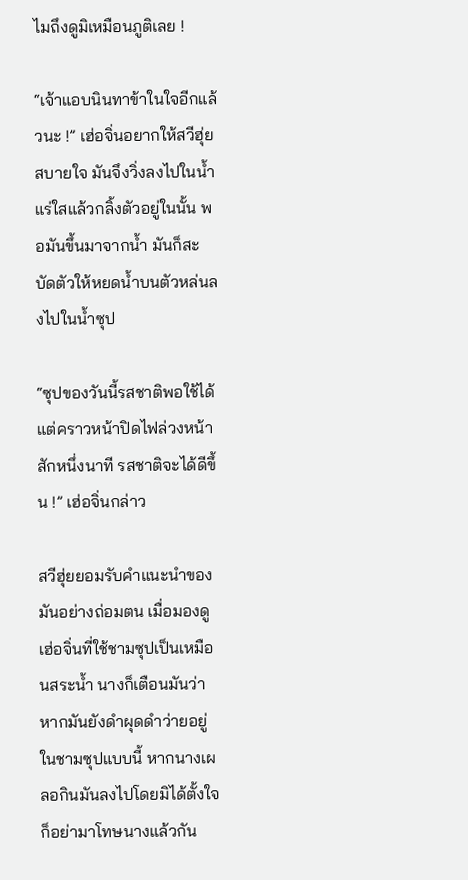ไมถึงดูมิเหมือนภูติเลย !

“เจ้าแอบนินทาข้าในใจอีกแล้วนะ !” เฮ่อจิ่นอยากให้สวีฮุ่ยสบายใจ มันจึงวิ่งลงไปในน้ำแร่ใสแล้วกลิ้งตัวอยู่ในนั้น พอมันขึ้นมาจากน้ำ มันก็สะบัดตัวให้หยดน้ำบนตัวหล่นลงไปในน้ำซุป

“ซุปของวันนี้รสชาติพอใช้ได้ แต่คราวหน้าปิดไฟล่วงหน้าสักหนึ่งนาที รสชาติจะได้ดีขึ้น !” เฮ่อจิ่นกล่าว

สวีฮุ่ยยอมรับคำแนะนำของมันอย่างถ่อมตน เมื่อมองดูเฮ่อจิ่นที่ใช้ชามซุปเป็นเหมือนสระน้ำ นางก็เตือนมันว่าหากมันยังดำผุดดำว่ายอยู่ในชามซุปแบบนี้ หากนางเผลอกินมันลงไปโดยมิได้ตั้งใจก็อย่ามาโทษนางแล้วกัน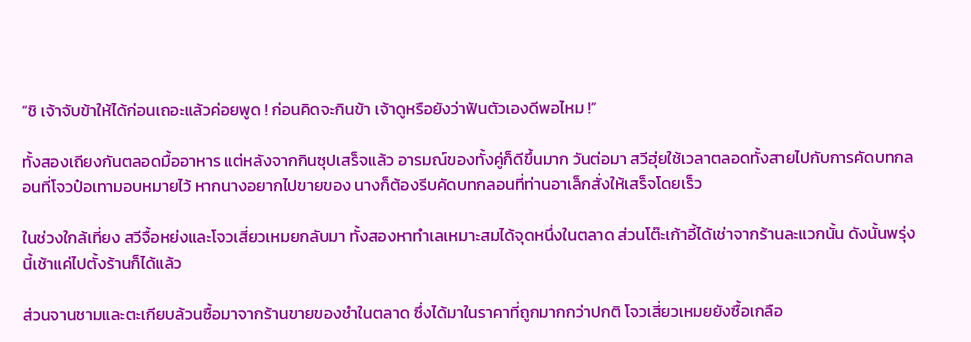“ชิ เจ้าจับข้าให้ได้ก่อนเถอะแล้วค่อยพูด ! ก่อนคิดจะกินข้า เจ้าดูหรือยังว่าฟันตัวเองดีพอไหม !”

ทั้งสองเถียงกันตลอดมื้ออาหาร แต่หลังจากกินซุปเสร็จแล้ว อารมณ์ของทั้งคู่ก็ดีขึ้นมาก วันต่อมา สวีฮุ่ยใช้เวลาตลอดทั้งสายไปกับการคัดบทกลอนที่โจวป๋อเทามอบหมายไว้ หากนางอยากไปขายของ นางก็ต้องรีบคัดบทกลอนที่ท่านอาเล็กสั่งให้เสร็จโดยเร็ว

ในช่วงใกล้เที่ยง สวีจื้อหย่งและโจวเสี่ยวเหมยกลับมา ทั้งสองหาทำเลเหมาะสมได้จุดหนึ่งในตลาด ส่วนโต๊ะเก้าอี้ได้เช่าจากร้านละแวกนั้น ดังนั้นพรุ่งนี้เช้าแค่ไปตั้งร้านก็ได้แล้ว

ส่วนจานชามและตะเกียบล้วนซื้อมาจากร้านขายของชำในตลาด ซึ่งได้มาในราคาที่ถูกมากกว่าปกติ โจวเสี่ยวเหมยยังซื้อเกลือ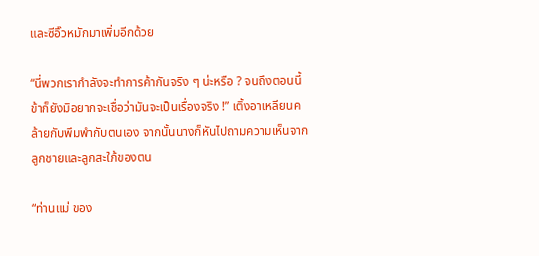และซีอิ๊วหมักมาเพิ่มอีกด้วย

“นี่พวกเรากำลังจะทำการค้ากันจริง ๆ น่ะหรือ ? จนถึงตอนนี้ ข้าก็ยังมิอยากจะเชื่อว่ามันจะเป็นเรื่องจริง !” เติ้งอาเหลียนคล้ายกับพึมพำกับตนเอง จากนั้นนางก็หันไปถามความเห็นจากลูกชายและลูกสะใภ้ของตน

“ท่านแม่ ของ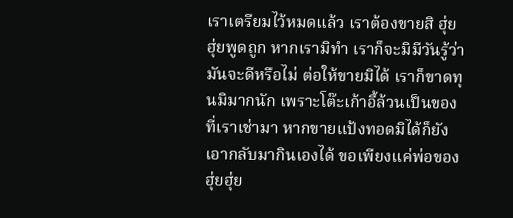เราเตรียมไว้หมดแล้ว เราต้องขายสิ ฮุ่ยฮุ่ยพูดถูก หากเรามิทำ เราก็จะมิมีวันรู้ว่ามันจะดีหรือไม่ ต่อให้ขายมิได้ เราก็ขาดทุนมิมากนัก เพราะโต๊ะเก้าอี้ล้วนเป็นของที่เราเช่ามา หากขายแป้งทอดมิได้ก็ยังเอากลับมากินเองได้ ขอเพียงแค่พ่อของฮุ่ยฮุ่ย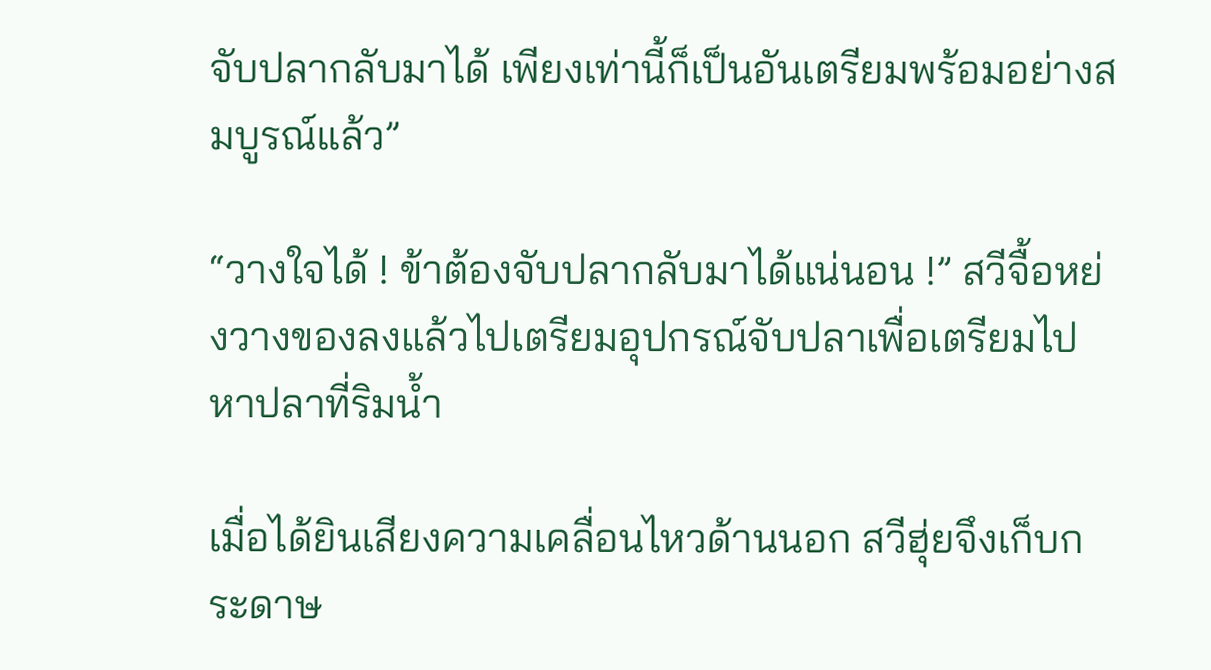จับปลากลับมาได้ เพียงเท่านี้ก็เป็นอันเตรียมพร้อมอย่างสมบูรณ์แล้ว”

“วางใจได้ ! ข้าต้องจับปลากลับมาได้แน่นอน !” สวีจื้อหย่งวางของลงแล้วไปเตรียมอุปกรณ์จับปลาเพื่อเตรียมไปหาปลาที่ริมน้ำ

เมื่อได้ยินเสียงความเคลื่อนไหวด้านนอก สวีฮุ่ยจึงเก็บกระดาษ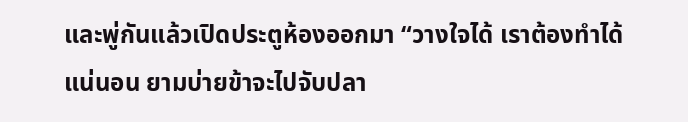และพู่กันแล้วเปิดประตูห้องออกมา “วางใจได้ เราต้องทำได้แน่นอน ยามบ่ายข้าจะไปจับปลา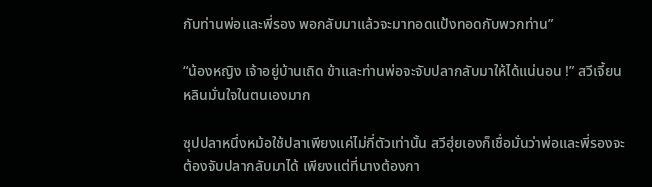กับท่านพ่อและพี่รอง พอกลับมาแล้วจะมาทอดแป้งทอดกับพวกท่าน”

“น้องหญิง เจ้าอยู่บ้านเถิด ข้าและท่านพ่อจะจับปลากลับมาให้ได้แน่นอน !” สวีเจี้ยนหลินมั่นใจในตนเองมาก

ซุปปลาหนึ่งหม้อใช้ปลาเพียงแค่ไม่กี่ตัวเท่านั้น สวีฮุ่ยเองก็เชื่อมั่นว่าพ่อและพี่รองจะต้องจับปลากลับมาได้ เพียงแต่ที่นางต้องกา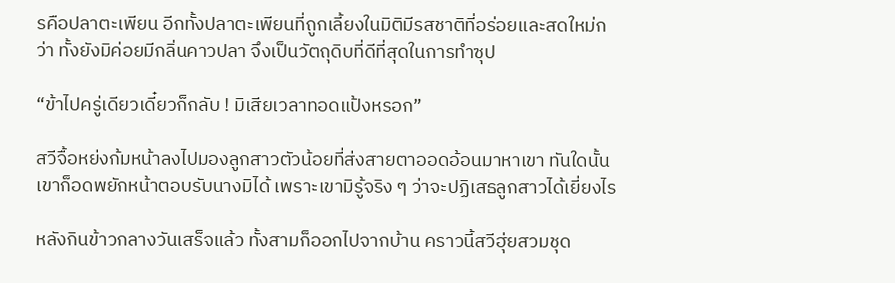รคือปลาตะเพียน อีกทั้งปลาตะเพียนที่ถูกเลี้ยงในมิติมีรสชาติที่อร่อยและสดใหม่กว่า ทั้งยังมิค่อยมีกลิ่นคาวปลา จึงเป็นวัตถุดิบที่ดีที่สุดในการทำซุป

“ข้าไปครู่เดียวเดี๋ยวก็กลับ ! มิเสียเวลาทอดแป้งหรอก”

สวีจื้อหย่งก้มหน้าลงไปมองลูกสาวตัวน้อยที่ส่งสายตาออดอ้อนมาหาเขา ทันใดนั้นเขาก็อดพยักหน้าตอบรับนางมิได้ เพราะเขามิรู้จริง ๆ ว่าจะปฏิเสธลูกสาวได้เยี่ยงไร

หลังกินข้าวกลางวันเสร็จแล้ว ทั้งสามก็ออกไปจากบ้าน คราวนี้สวีฮุ่ยสวมชุด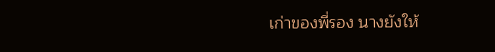เก่าของพี่รอง นางยังให้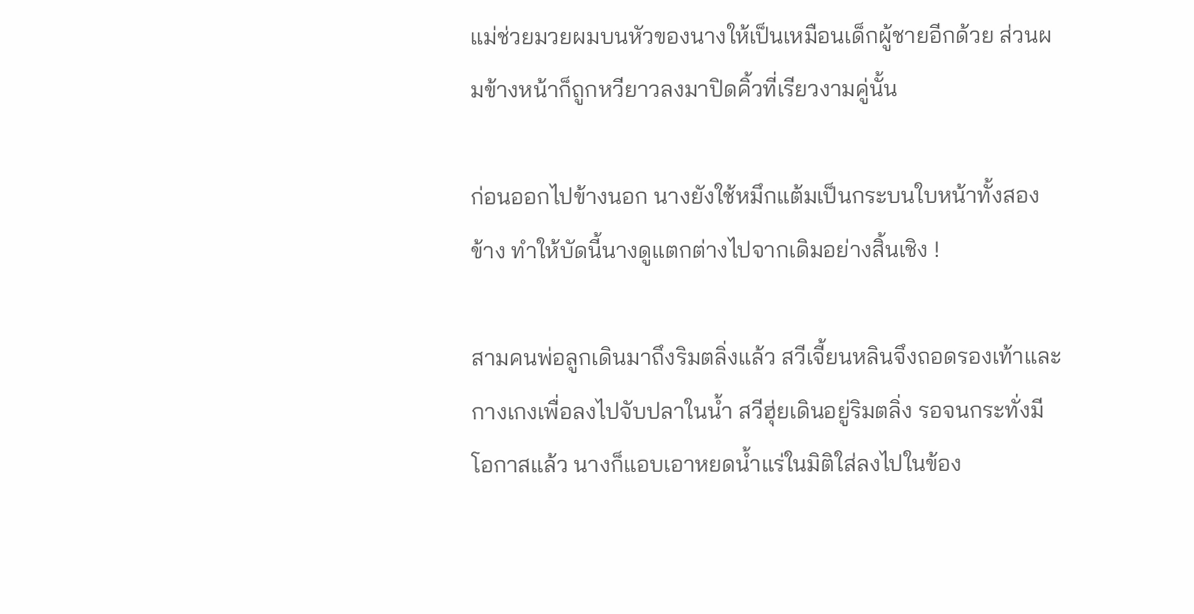แม่ช่วยมวยผมบนหัวของนางให้เป็นเหมือนเด็กผู้ชายอีกด้วย ส่วนผมข้างหน้าก็ถูกหวียาวลงมาปิดคิ้วที่เรียวงามคู่นั้น

ก่อนออกไปข้างนอก นางยังใช้หมึกแต้มเป็นกระบนใบหน้าทั้งสองข้าง ทำให้บัดนี้นางดูแตกต่างไปจากเดิมอย่างสิ้นเชิง !

สามคนพ่อลูกเดินมาถึงริมตลิ่งแล้ว สวีเจี้ยนหลินจึงถอดรองเท้าและกางเกงเพื่อลงไปจับปลาในน้ำ สวีฮุ่ยเดินอยู่ริมตลิ่ง รอจนกระทั่งมีโอกาสแล้ว นางก็แอบเอาหยดน้ำแร่ในมิติใส่ลงไปในข้อง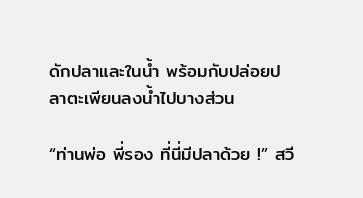ดักปลาและในน้ำ พร้อมกับปล่อยปลาตะเพียนลงน้ำไปบางส่วน

“ท่านพ่อ พี่รอง ที่นี่มีปลาด้วย !” สวี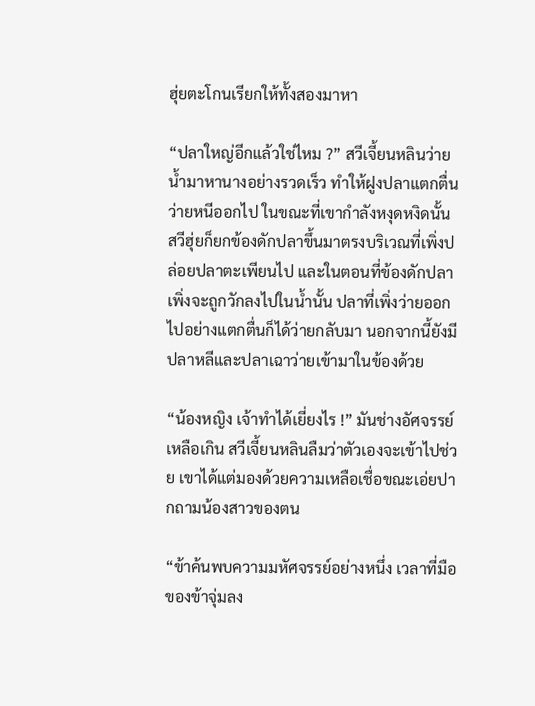ฮุ่ยตะโกนเรียกให้ทั้งสองมาหา

“ปลาใหญ่อีกแล้วใช่ไหม ?” สวีเจี้ยนหลินว่ายน้ำมาหานางอย่างรวดเร็ว ทำให้ฝูงปลาแตกตื่นว่ายหนีออกไป ในขณะที่เขากำลังหงุดหงิดนั้น สวีฮุ่ยก็ยกข้องดักปลาขึ้นมาตรงบริเวณที่เพิ่งปล่อยปลาตะเพียนไป และในตอนที่ข้องดักปลาเพิ่งจะถูกวักลงไปในน้ำนั้น ปลาที่เพิ่งว่ายออกไปอย่างแตกตื่นก็ได้ว่ายกลับมา นอกจากนี้ยังมีปลาหลีและปลาเฉาว่ายเข้ามาในข้องด้วย

“น้องหญิง เจ้าทำได้เยี่ยงไร !” มันช่างอัศจรรย์เหลือเกิน สวีเจี้ยนหลินลืมว่าตัวเองจะเข้าไปช่วย เขาได้แต่มองด้วยความเหลือเชื่อขณะเอ่ยปากถามน้องสาวของตน

“ข้าค้นพบความมหัศจรรย์อย่างหนึ่ง เวลาที่มือของข้าจุ่มลง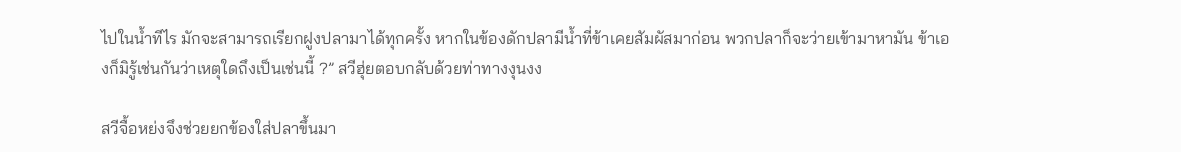ไปในน้ำทีไร มักจะสามารถเรียกฝูงปลามาได้ทุกครั้ง หากในข้องดักปลามีน้ำที่ข้าเคยสัมผัสมาก่อน พวกปลาก็จะว่ายเข้ามาหามัน ข้าเองก็มิรู้เช่นกันว่าเหตุใดถึงเป็นเช่นนี้ ?” สวีฮุ่ยตอบกลับด้วยท่าทางงุนงง

สวีจื้อหย่งจึงช่วยยกข้องใส่ปลาขึ้นมา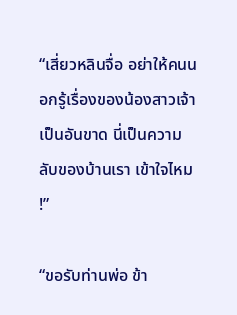“เสี่ยวหลินจื่อ อย่าให้คนนอกรู้เรื่องของน้องสาวเจ้าเป็นอันขาด นี่เป็นความลับของบ้านเรา เข้าใจไหม !”

“ขอรับท่านพ่อ ข้า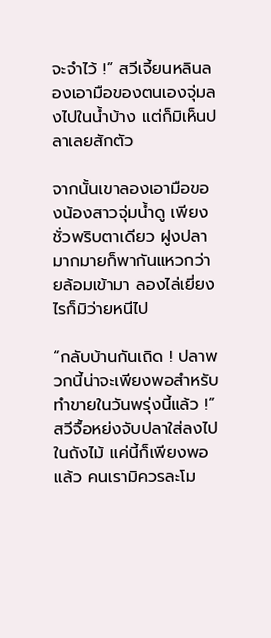จะจำไว้ !” สวีเจี้ยนหลินลองเอามือของตนเองจุ่มลงไปในน้ำบ้าง แต่ก็มิเห็นปลาเลยสักตัว

จากนั้นเขาลองเอามือของน้องสาวจุ่มน้ำดู เพียงชั่วพริบตาเดียว ฝูงปลามากมายก็พากันแหวกว่ายล้อมเข้ามา ลองไล่เยี่ยงไรก็มิว่ายหนีไป

“กลับบ้านกันเถิด ! ปลาพวกนี้น่าจะเพียงพอสำหรับทำขายในวันพรุ่งนี้แล้ว !” สวีจื้อหย่งจับปลาใส่ลงไปในถังไม้ แค่นี้ก็เพียงพอแล้ว คนเรามิควรละโม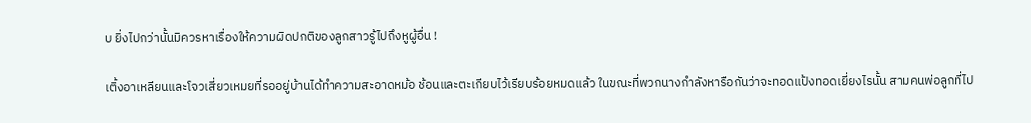บ ยิ่งไปกว่านั้นมิควรหาเรื่องให้ความผิดปกติของลูกสาวรู้ไปถึงหูผู้อื่น !

เติ้งอาเหลียนและโจวเสี่ยวเหมยที่รออยู่บ้านได้ทำความสะอาดหม้อ ช้อนและตะเกียบไว้เรียบร้อยหมดแล้ว ในขณะที่พวกนางกำลังหารือกันว่าจะทอดแป้งทอดเยี่ยงไรนั้น สามคนพ่อลูกที่ไป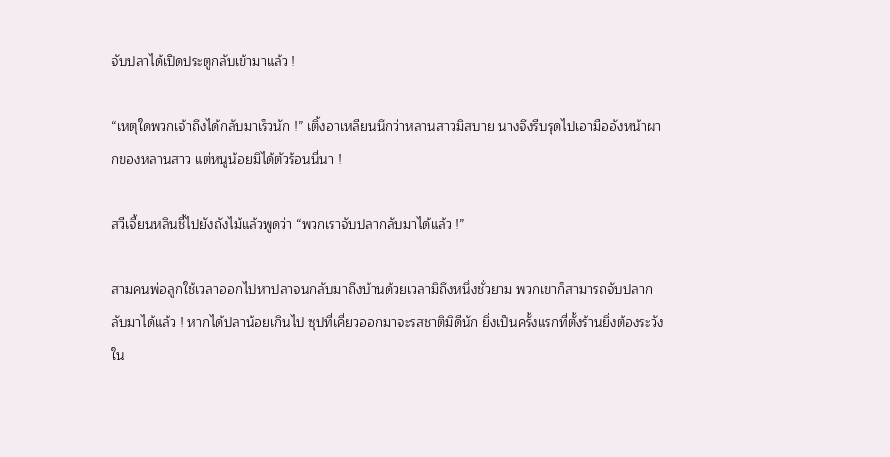จับปลาได้เปิดประตูกลับเข้ามาแล้ว !

“เหตุใดพวกเจ้าถึงได้กลับมาเร็วนัก !” เติ้งอาเหลียนนึกว่าหลานสาวมิสบาย นางจึงรีบรุดไปเอามืออังหน้าผากของหลานสาว แต่หนูน้อยมิได้ตัวร้อนนี่นา !

สวีเจี้ยนหลินชี้ไปยังถังไม้แล้วพูดว่า “พวกเราจับปลากลับมาได้แล้ว !”

สามคนพ่อลูกใช้เวลาออกไปหาปลาจนกลับมาถึงบ้านด้วยเวลามิถึงหนึ่งชั่วยาม พวกเขาก็สามารถจับปลากลับมาได้แล้ว ! หากได้ปลาน้อยเกินไป ซุปที่เคี่ยวออกมาจะรสชาติมิดีนัก ยิ่งเป็นครั้งแรกที่ตั้งร้านยิ่งต้องระวังใน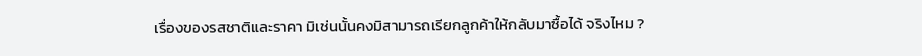เรื่องของรสชาติและราคา มิเช่นนั้นคงมิสามารถเรียกลูกค้าให้กลับมาซื้อได้ จริงไหม ?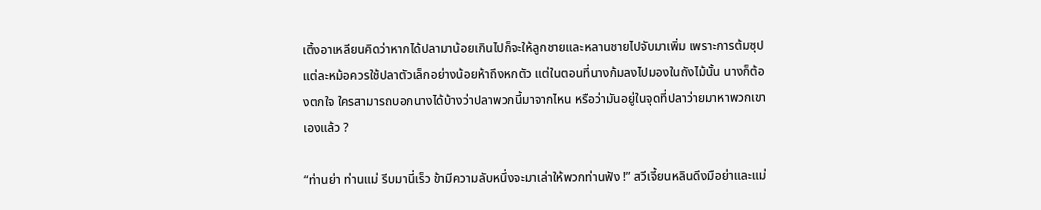เติ้งอาเหลียนคิดว่าหากได้ปลามาน้อยเกินไปก็จะให้ลูกชายและหลานชายไปจับมาเพิ่ม เพราะการต้มซุปแต่ละหม้อควรใช้ปลาตัวเล็กอย่างน้อยห้าถึงหกตัว แต่ในตอนที่นางก้มลงไปมองในถังไม้นั้น นางก็ต้องตกใจ ใครสามารถบอกนางได้บ้างว่าปลาพวกนี้มาจากไหน หรือว่ามันอยู่ในจุดที่ปลาว่ายมาหาพวกเขาเองแล้ว ?

“ท่านย่า ท่านแม่ รีบมานี่เร็ว ข้ามีความลับหนึ่งจะมาเล่าให้พวกท่านฟัง !” สวีเจี้ยนหลินดึงมือย่าและแม่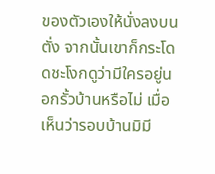ของตัวเองให้นั่งลงบนตั่ง จากนั้นเขาก็กระโดดชะโงกดูว่ามีใครอยู่นอกรั้วบ้านหรือไม่ เมื่อเห็นว่ารอบบ้านมิมี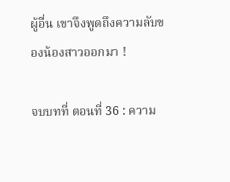ผู้อื่น เขาจึงพูดถึงความลับของน้องสาวออกมา !

จบบทที่ ตอนที่ 36 : ความ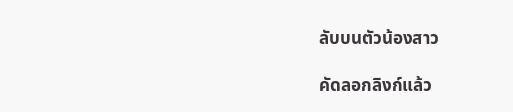ลับบนตัวน้องสาว

คัดลอกลิงก์แล้ว